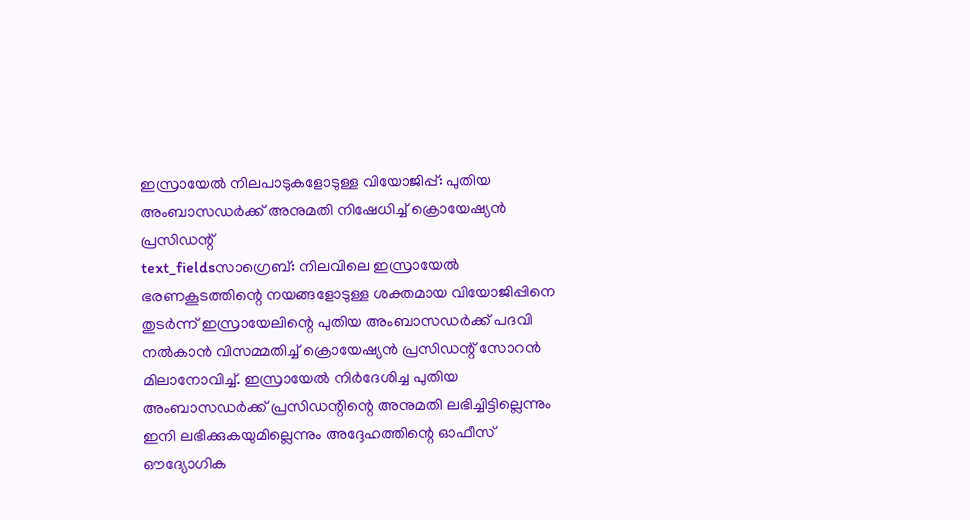ഇസ്രായേൽ നിലപാടുകളോടുള്ള വിയോജിപ്പ്: പുതിയ അംബാസഡർക്ക് അനുമതി നിഷേധിച്ച് ക്രൊയേഷ്യൻ പ്രസിഡന്റ്
text_fieldsസാഗ്രെബ്: നിലവിലെ ഇസ്രായേൽ ഭരണകൂടത്തിന്റെ നയങ്ങളോടുള്ള ശക്തമായ വിയോജിപ്പിനെ തുടർന്ന് ഇസ്രായേലിന്റെ പുതിയ അംബാസഡർക്ക് പദവി നൽകാൻ വിസമ്മതിച്ച് ക്രൊയേഷ്യൻ പ്രസിഡന്റ് സോറൻ മിലാനോവിച്ച്. ഇസ്രായേൽ നിർദേശിച്ച പുതിയ അംബാസഡർക്ക് പ്രസിഡന്റിന്റെ അനുമതി ലഭിച്ചിട്ടില്ലെന്നും ഇനി ലഭിക്കുകയുമില്ലെന്നും അദ്ദേഹത്തിന്റെ ഓഫീസ് ഔദ്യോഗിക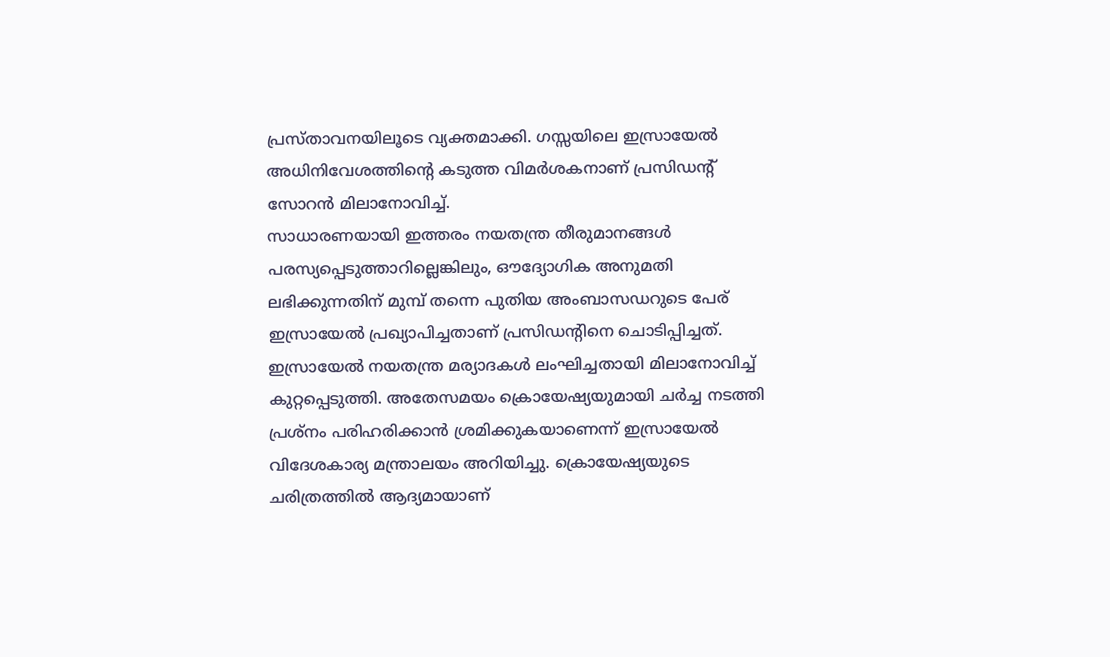പ്രസ്താവനയിലൂടെ വ്യക്തമാക്കി. ഗസ്സയിലെ ഇസ്രായേൽ അധിനിവേശത്തിന്റെ കടുത്ത വിമർശകനാണ് പ്രസിഡന്റ് സോറൻ മിലാനോവിച്ച്.
സാധാരണയായി ഇത്തരം നയതന്ത്ര തീരുമാനങ്ങൾ പരസ്യപ്പെടുത്താറില്ലെങ്കിലും, ഔദ്യോഗിക അനുമതി ലഭിക്കുന്നതിന് മുമ്പ് തന്നെ പുതിയ അംബാസഡറുടെ പേര് ഇസ്രായേൽ പ്രഖ്യാപിച്ചതാണ് പ്രസിഡന്റിനെ ചൊടിപ്പിച്ചത്. ഇസ്രായേൽ നയതന്ത്ര മര്യാദകൾ ലംഘിച്ചതായി മിലാനോവിച്ച് കുറ്റപ്പെടുത്തി. അതേസമയം ക്രൊയേഷ്യയുമായി ചർച്ച നടത്തി പ്രശ്നം പരിഹരിക്കാൻ ശ്രമിക്കുകയാണെന്ന് ഇസ്രായേൽ വിദേശകാര്യ മന്ത്രാലയം അറിയിച്ചു. ക്രൊയേഷ്യയുടെ ചരിത്രത്തിൽ ആദ്യമായാണ്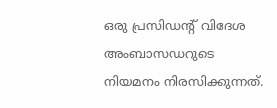ഒരു പ്രസിഡന്റ് വിദേശ അംബാസഡറുടെ നിയമനം നിരസിക്കുന്നത്.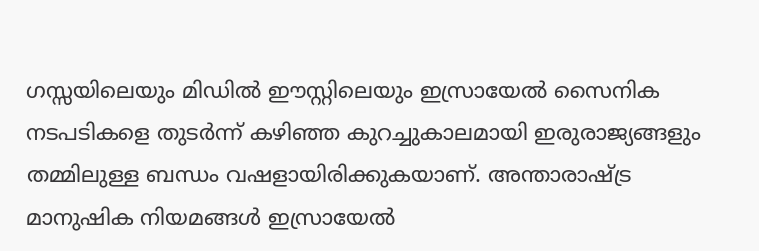ഗസ്സയിലെയും മിഡിൽ ഈസ്റ്റിലെയും ഇസ്രായേൽ സൈനിക നടപടികളെ തുടർന്ന് കഴിഞ്ഞ കുറച്ചുകാലമായി ഇരുരാജ്യങ്ങളും തമ്മിലുള്ള ബന്ധം വഷളായിരിക്കുകയാണ്. അന്താരാഷ്ട്ര മാനുഷിക നിയമങ്ങൾ ഇസ്രായേൽ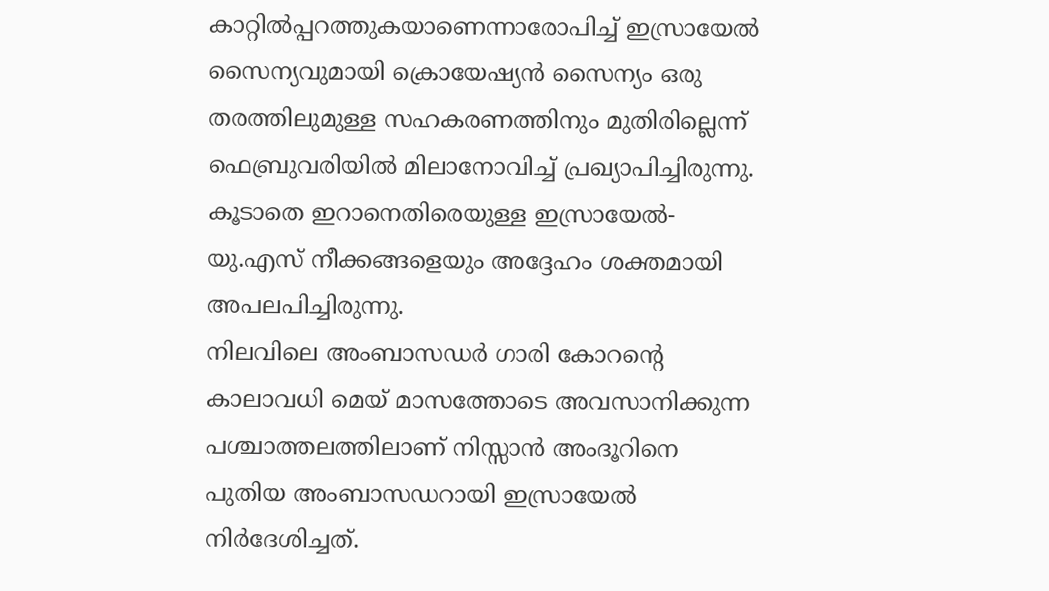കാറ്റിൽപ്പറത്തുകയാണെന്നാരോപിച്ച് ഇസ്രായേൽ സൈന്യവുമായി ക്രൊയേഷ്യൻ സൈന്യം ഒരു തരത്തിലുമുള്ള സഹകരണത്തിനും മുതിരില്ലെന്ന് ഫെബ്രുവരിയിൽ മിലാനോവിച്ച് പ്രഖ്യാപിച്ചിരുന്നു. കൂടാതെ ഇറാനെതിരെയുള്ള ഇസ്രായേൽ-യു.എസ് നീക്കങ്ങളെയും അദ്ദേഹം ശക്തമായി അപലപിച്ചിരുന്നു.
നിലവിലെ അംബാസഡർ ഗാരി കോറന്റെ കാലാവധി മെയ് മാസത്തോടെ അവസാനിക്കുന്ന പശ്ചാത്തലത്തിലാണ് നിസ്സാൻ അംദൂറിനെ പുതിയ അംബാസഡറായി ഇസ്രായേൽ നിർദേശിച്ചത്.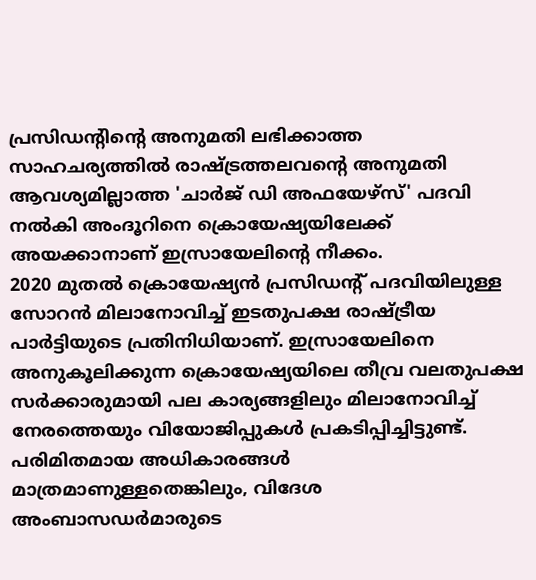പ്രസിഡന്റിന്റെ അനുമതി ലഭിക്കാത്ത സാഹചര്യത്തിൽ രാഷ്ട്രത്തലവന്റെ അനുമതി ആവശ്യമില്ലാത്ത 'ചാർജ് ഡി അഫയേഴ്സ്' പദവി നൽകി അംദൂറിനെ ക്രൊയേഷ്യയിലേക്ക് അയക്കാനാണ് ഇസ്രായേലിന്റെ നീക്കം.
2020 മുതൽ ക്രൊയേഷ്യൻ പ്രസിഡന്റ് പദവിയിലുള്ള സോറൻ മിലാനോവിച്ച് ഇടതുപക്ഷ രാഷ്ട്രീയ പാർട്ടിയുടെ പ്രതിനിധിയാണ്. ഇസ്രായേലിനെ അനുകൂലിക്കുന്ന ക്രൊയേഷ്യയിലെ തീവ്ര വലതുപക്ഷ സർക്കാരുമായി പല കാര്യങ്ങളിലും മിലാനോവിച്ച് നേരത്തെയും വിയോജിപ്പുകൾ പ്രകടിപ്പിച്ചിട്ടുണ്ട്. പരിമിതമായ അധികാരങ്ങൾ മാത്രമാണുള്ളതെങ്കിലും, വിദേശ അംബാസഡർമാരുടെ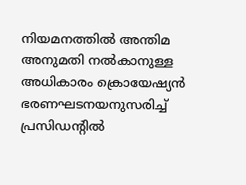നിയമനത്തിൽ അന്തിമ അനുമതി നൽകാനുള്ള അധികാരം ക്രൊയേഷ്യൻ ഭരണഘടനയനുസരിച്ച് പ്രസിഡന്റിൽ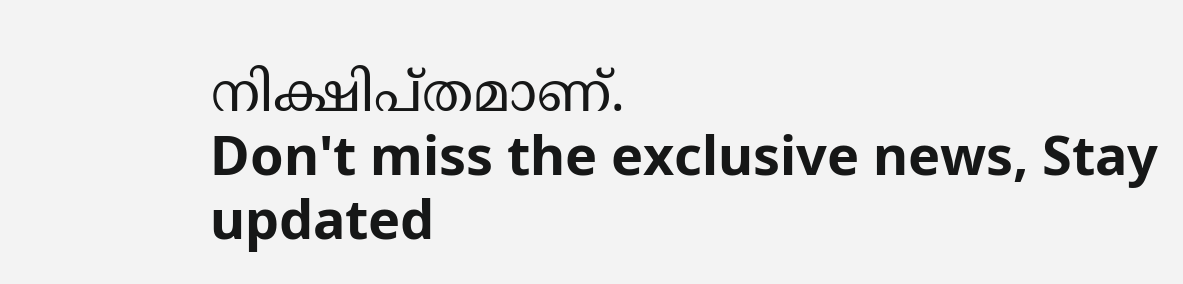നിക്ഷിപ്തമാണ്.
Don't miss the exclusive news, Stay updated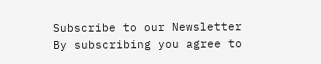Subscribe to our Newsletter
By subscribing you agree to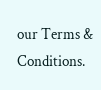our Terms & Conditions.